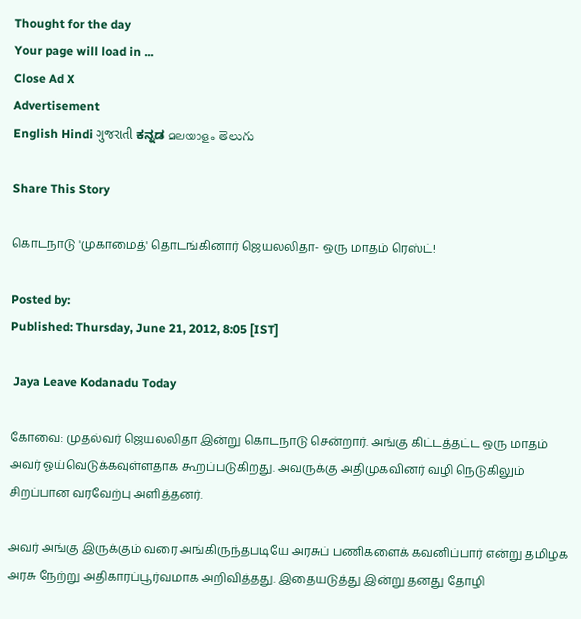Thought for the day
Your page will load in ...
Close Ad X
Advertisement
English Hindi ગુજરાતી ಕನ್ನಡ മലയാളം తెలుగు

Share This Story

கொடநாடு 'முகாமைத்' தொடங்கினார் ஜெயலலிதா- ஒரு மாதம் ரெஸ்ட்!

Posted by:
Published: Thursday, June 21, 2012, 8:05 [IST]

 Jaya Leave Kodanadu Today

கோவை: முதல்வர் ஜெயலலிதா இன்று கொடநாடு சென்றார். அங்கு கிட்டத்தட்ட ஒரு மாதம் அவர் ஓய்வெடுக்கவுள்ளதாக கூறப்படுகிறது. அவருக்கு அதிமுகவினர் வழி நெடுகிலும் சிறப்பான வரவேற்பு அளித்தனர்.

அவர் அங்கு இருக்கும் வரை அங்கிருந்தபடியே அரசுப் பணிகளைக் கவனிப்பார் என்று தமிழக அரசு நேற்று அதிகாரப்பூர்வமாக அறிவித்தது. இதையடுத்து இன்று தனது தோழி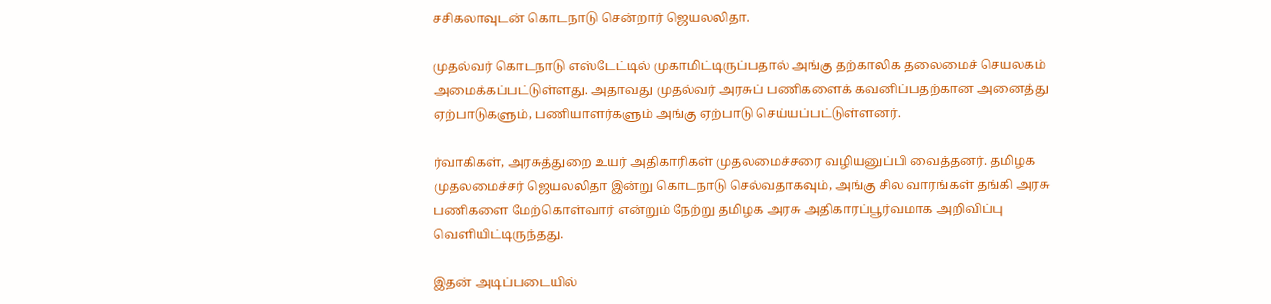சசிகலாவுடன் கொடநாடு சென்றார் ஜெயலலிதா.

முதல்வர் கொடநாடு எஸ்டேட்டில் முகாமிட்டிருப்பதால் அங்கு தற்காலிக தலைமைச் செயலகம் அமைக்கப்பட்டுள்ளது. அதாவது முதல்வர் அரசுப் பணிகளைக் கவனிப்பதற்கான அனைத்து ஏற்பாடுகளும், பணியாளர்களும் அங்கு ஏற்பாடு செய்யப்பட்டுள்ளனர்.

ர்வாகிகள், அரசுத்துறை உயர் அதிகாரிகள் முதலமைச்சரை வழியனுப்பி வைத்தனர். தமிழக முதலமைச்சர் ஜெயலலிதா இன்று கொடநாடு செல்வதாகவும், அங்கு சில வாரங்கள் தங்கி அரசு பணிகளை மேற்கொள்வார் என்றும் நேற்று தமிழக அரசு அதிகாரப்பூர்வமாக அறிவிப்பு வெளியிட்டிருந்தது.

இதன் அடிப்படையில்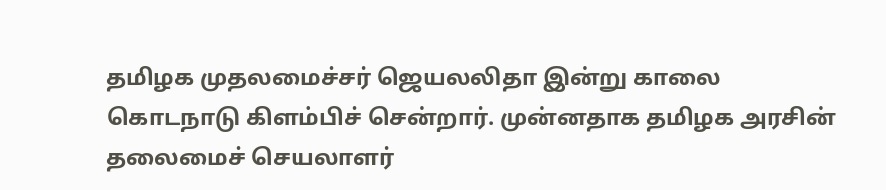தமிழக முதலமைச்சர் ஜெயலலிதா இன்று காலை கொடநாடு கிளம்பிச் சென்றார். முன்னதாக தமிழக அரசின் தலைமைச் செயலாளர்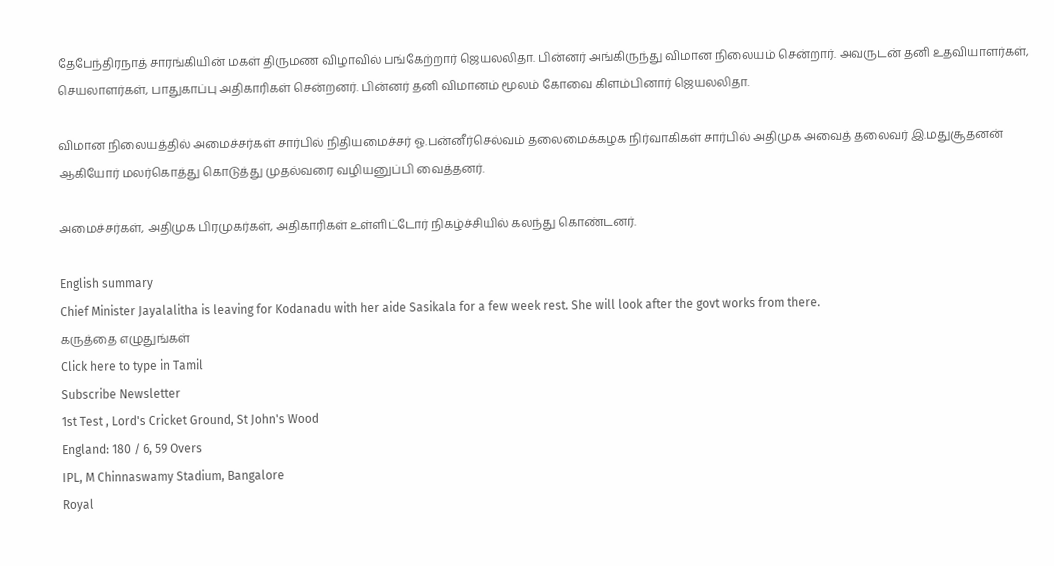தேபேந்திரநாத் சாரங்கியின் மகள் திருமண விழாவில் பங்கேற்றார் ஜெயலலிதா. பின்னர் அங்கிருந்து விமான நிலையம் சென்றார். அவருடன் தனி உதவியாளர்கள், செயலாளர்கள், பாதுகாப்பு அதிகாரிகள் சென்றனர். பின்னர் தனி விமானம் மூலம் கோவை கிளம்பினார் ஜெயலலிதா.

விமான நிலையத்தில் அமைச்சர்கள் சார்பில் நிதியமைச்சர் ஓ.பன்னீர்செல்வம் தலைமைக்கழக நிர்வாகிகள் சார்பில் அதிமுக அவைத் தலைவர் இ.மதுசூதனன் ஆகியோர் மலர்கொத்து கொடுத்து முதல்வரை வழியனுப்பி வைத்தனர்.

அமைச்சர்கள், அதிமுக பிரமுகர்கள், அதிகாரிகள் உள்ளிட்டோர் நிகழ்ச்சியில் கலந்து கொண்டனர்.

English summary
Chief Minister Jayalalitha is leaving for Kodanadu with her aide Sasikala for a few week rest. She will look after the govt works from there.
கருத்தை எழுதுங்கள்
Click here to type in Tamil
Subscribe Newsletter
1st Test , Lord's Cricket Ground, St John's Wood
England: 180 / 6, 59 Overs
IPL, M Chinnaswamy Stadium, Bangalore
Royal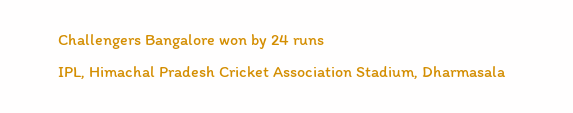Challengers Bangalore won by 24 runs
IPL, Himachal Pradesh Cricket Association Stadium, Dharmasala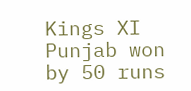Kings XI Punjab won by 50 runs